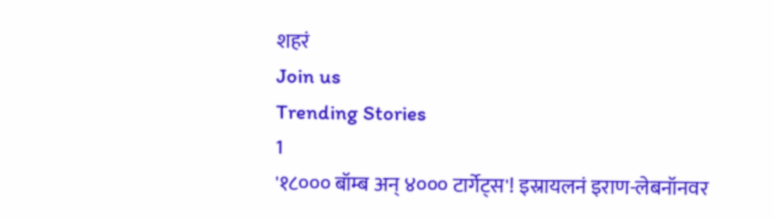शहरं
Join us
Trending Stories
1
'१८००० बॉम्ब अन् ४००० टार्गेट्स'! इस्रायलनं इराण-लेबनॉनवर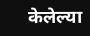केलेल्या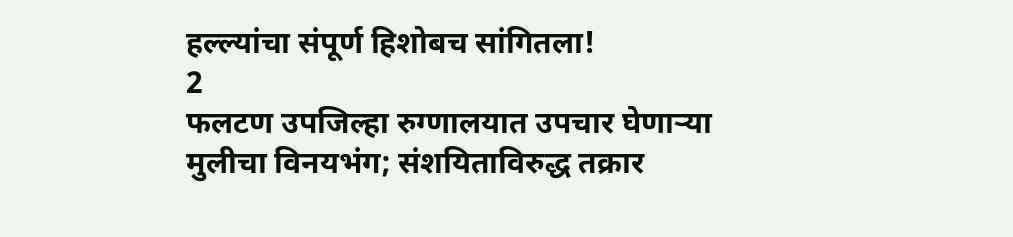हल्ल्यांचा संपूर्ण हिशोबच सांगितला!
2
फलटण उपजिल्हा रुग्णालयात उपचार घेणाऱ्या मुलीचा विनयभंग; संशयिताविरुद्ध तक्रार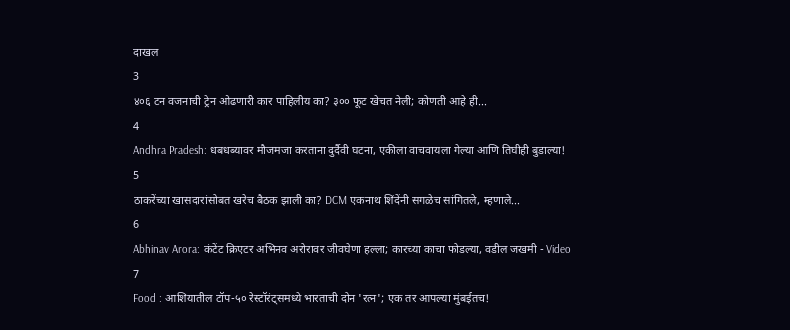दाखल
3
४०६ टन वजनाची ट्रेन ओढणारी कार पाहिलीय का? ३०० फूट खेचत नेली; कोणती आहे ही...
4
Andhra Pradesh: धबधब्यावर मौजमजा करताना दुर्दैवी घटना, एकीला वाचवायला गेल्या आणि तिघीही बुडाल्या!
5
ठाकरेंच्या खासदारांसोबत खरेच बैठक झाली का? DCM एकनाथ शिंदेंनी सगळेच सांगितले, म्हणाले...
6
Abhinav Arora: कंटेंट क्रिएटर अभिनव अरोरावर जीवघेणा हल्ला; कारच्या काचा फोडल्या, वडील जखमी - Video
7
Food : आशियातील टॉप-५० रेस्टॉरंट्समध्ये भारताची दोन 'रत्न'; एक तर आपल्या मुंबईतच!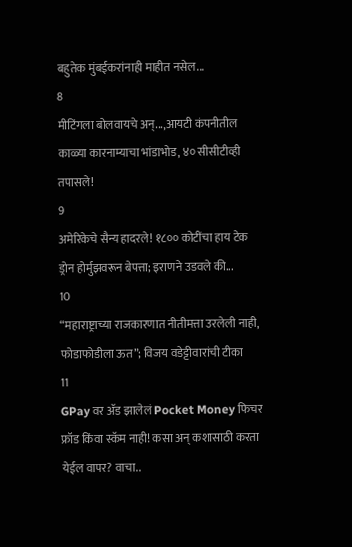बहुतेक मुंबईकरांनाही माहीत नसेल...
8
मीटिंगला बोलवायचे अन्...,आयटी कंपनीतील काळ्या कारनाम्याचा भांडाभोड, ४० सीसीटीव्ही तपासले!
9
अमेरिकेचे सैन्य हादरले! १८०० कोटींचा हाय टेक ड्रोन होर्मुझवरून बेपत्ता; इराणने उडवले की...
10
“महाराष्ट्राच्या राजकारणात नीतीमत्ता उरलेली नाही, फोडाफोडीला ऊत”; विजय वडेट्टीवारांची टीका
11
GPay वर ॲड झालेलं Pocket Money फिचर फ्रॉड किंवा स्कॅम नाही! कसा अन् कशासाठी करता येईल वापर? वाचा..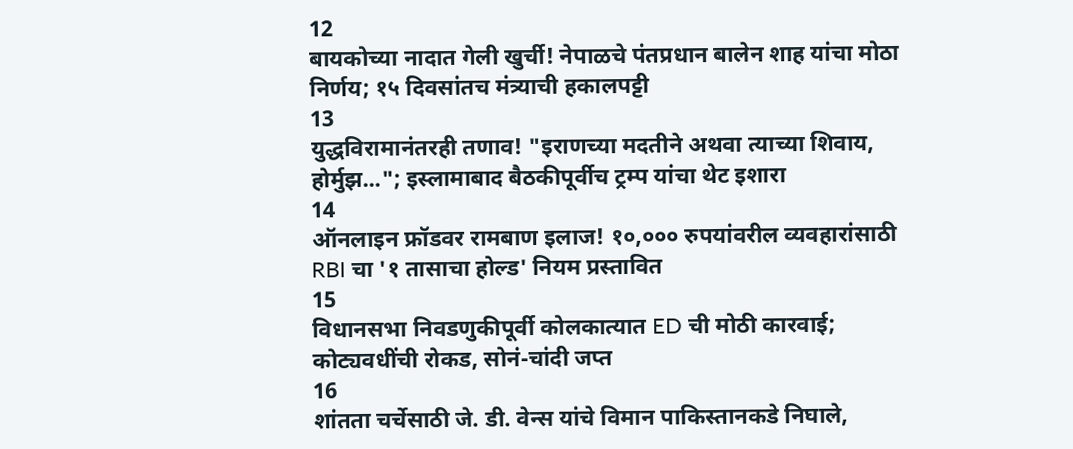12
बायकोच्या नादात गेली खुर्ची! नेपाळचे पंतप्रधान बालेन शाह यांचा मोठा निर्णय; १५ दिवसांतच मंत्र्याची हकालपट्टी
13
युद्धविरामानंतरही तणाव! "इराणच्या मदतीने अथवा त्याच्या शिवाय, होर्मुझ..."; इस्लामाबाद बैठकीपूर्वीच ट्रम्प यांचा थेट इशारा
14
ऑनलाइन फ्रॉडवर रामबाण इलाज! १०,००० रुपयांवरील व्यवहारांसाठी RBI चा '१ तासाचा होल्ड' नियम प्रस्तावित
15
विधानसभा निवडणुकीपूर्वी कोलकात्यात ED ची मोठी कारवाई; कोट्यवधींची रोकड, सोनं-चांदी जप्त
16
शांतता चर्चेसाठी जे. डी. वेन्स यांचे विमान पाकिस्तानकडे निघाले,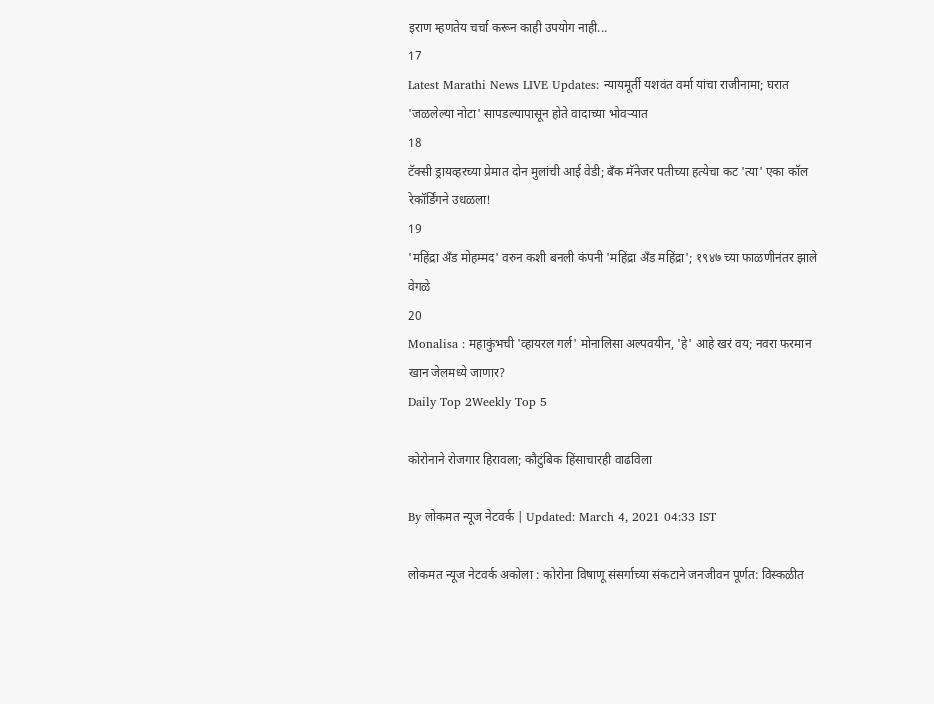इराण म्हणतेय चर्चा करून काही उपयोग नाही...
17
Latest Marathi News LIVE Updates: न्यायमूर्ती यशवंत वर्मा यांचा राजीनामा; घरात 'जळलेल्या नोटा' सापडल्यापासून होते वादाच्या भोवऱ्यात
18
टॅक्सी ड्रायव्हरच्या प्रेमात दोन मुलांची आई वेडी; बँक मॅनेजर पतीच्या हत्येचा कट 'त्या' एका कॉल रेकॉर्डिंगने उधळला!
19
'महिंद्रा अँड मोहम्मद' वरुन कशी बनली कंपनी 'महिंद्रा अँड महिंद्रा'; १९४७ च्या फाळणीनंतर झाले वेगळे
20
Monalisa : महाकुंभची 'व्हायरल गर्ल' मोनालिसा अल्पवयीन, 'हे' आहे खरं वय; नवरा फरमान खान जेलमध्ये जाणार?
Daily Top 2Weekly Top 5

कोरोनाने रोजगार हिरावला; कौटुंबिक हिंसाचारही वाढविला

By लोकमत न्यूज नेटवर्क | Updated: March 4, 2021 04:33 IST

लोकमत न्यूज नेटवर्क अकोला : कोरोना विषाणू संसर्गाच्या संकटाने जनजीवन पूर्णत: विस्कळीत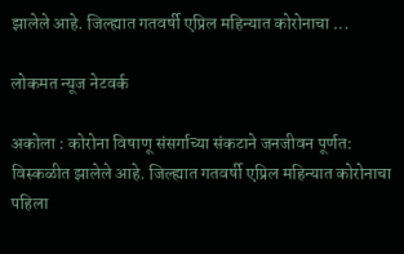झालेले आहे. जिल्ह्यात गतवर्षी एप्रिल महिन्यात कोरोनाचा ...

लोकमत न्यूज नेटवर्क

अकोला : कोरोना विषाणू संसर्गाच्या संकटाने जनजीवन पूर्णत: विस्कळीत झालेले आहे. जिल्ह्यात गतवर्षी एप्रिल महिन्यात कोरोनाचा पहिला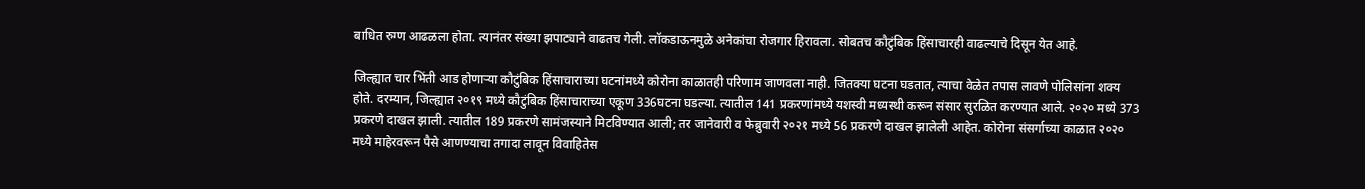बाधित रुग्ण आढळला होता. त्यानंतर संख्या झपाट्याने वाढतच गेली. लॉकडाऊनमुळे अनेकांचा रोजगार हिरावला. सोबतच कौटुंबिक हिंसाचारही वाढल्याचे दिसून येत आहे.

जिल्ह्यात चार भिंती आड होणाऱ्या कौटुंबिक हिंसाचाराच्या घटनांमध्ये कोरोना काळातही परिणाम जाणवला नाही. जितक्या घटना घडतात, त्याचा वेळेत तपास लावणे पोलिसांना शक्य होते. दरम्यान, जिल्ह्यात २०१९ मध्ये कौटुंबिक हिंसाचाराच्या एकूण 336घटना घडल्या. त्यातील 141 प्रकरणांमध्ये यशस्वी मध्यस्थी करून संसार सुरळित करण्यात आले. २०२० मध्ये 373 प्रकरणे दाखल झाली. त्यातील 189 प्रकरणे सामंजस्याने मिटविण्यात आली; तर जानेवारी व फेब्रुवारी २०२१ मध्ये 56 प्रकरणे दाखल झालेली आहेत. कोरोना संसर्गाच्या काळात २०२० मध्ये माहेरवरून पैसे आणण्याचा तगादा लावून विवाहितेस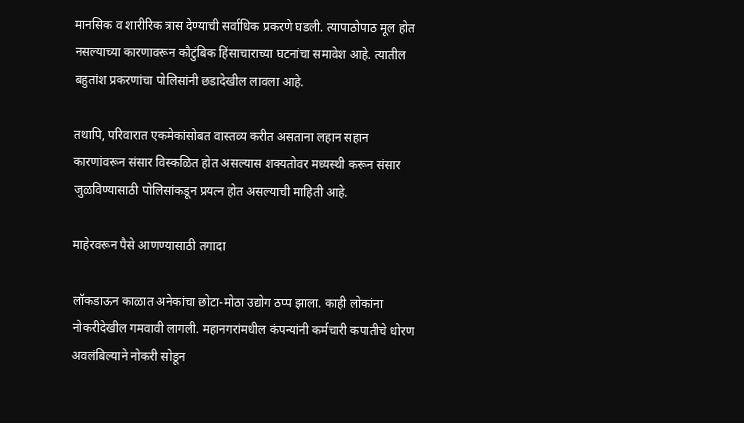मानसिक व शारीरिक त्रास देण्याची सर्वाधिक प्रकरणे घडली. त्यापाठोपाठ मूल होत नसल्याच्या कारणावरून कौटुंबिक हिंसाचाराच्या घटनांचा समावेश आहे. त्यातील बहुतांश प्रकरणांचा पोलिसांनी छडादेखील लावला आहे.

तथापि, परिवारात एकमेकांसोबत वास्तव्य करीत असताना लहान सहान कारणांवरून संसार विस्कळित होत असल्यास शक्यतोवर मध्यस्थी करून संसार जुळविण्यासाठी पोलिसांकडून प्रयत्न होत असल्याची माहिती आहे.

माहेरवरून पैसे आणण्यासाठी तगादा

लॉकडाऊन काळात अनेकांचा छोटा-मोठा उद्योग ठप्प झाला. काही लोकांना नोकरीदेखील गमवावी लागली. महानगरांमधील कंपन्यांनी कर्मचारी कपातीचे धोरण अवलंबिल्याने नोकरी सोडून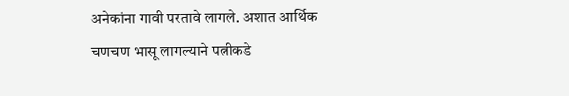अनेकांना गावी परतावे लागले. अशात आर्थिक चणचण भासू लागल्याने पत्नीकडे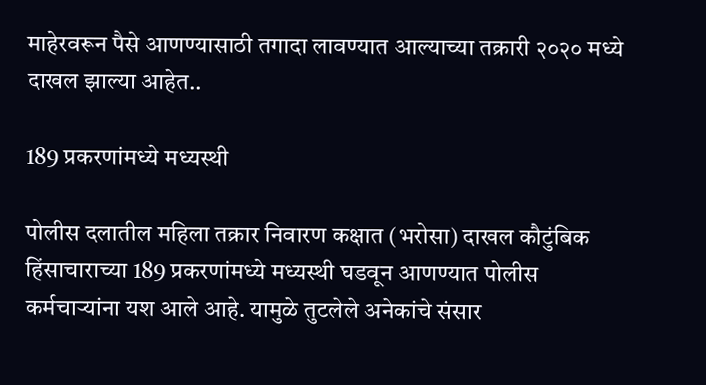माहेरवरून पैसे आणण्यासाठी तगादा लावण्यात आल्याच्या तक्रारी २०२० मध्ये दाखल झाल्या आहेत..

189 प्रकरणांमध्ये मध्यस्थी

पोलीस दलातील महिला तक्रार निवारण कक्षात (भरोसा) दाखल कौटुंबिक हिंसाचाराच्या 189 प्रकरणांमध्ये मध्यस्थी घडवून आणण्यात पोलीस कर्मचाऱ्यांना यश आले आहे. यामुळे तुटलेले अनेकांचे संसार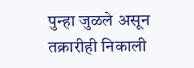पुन्हा जुळले असून तक्रारीही निकाली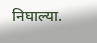निघाल्या.